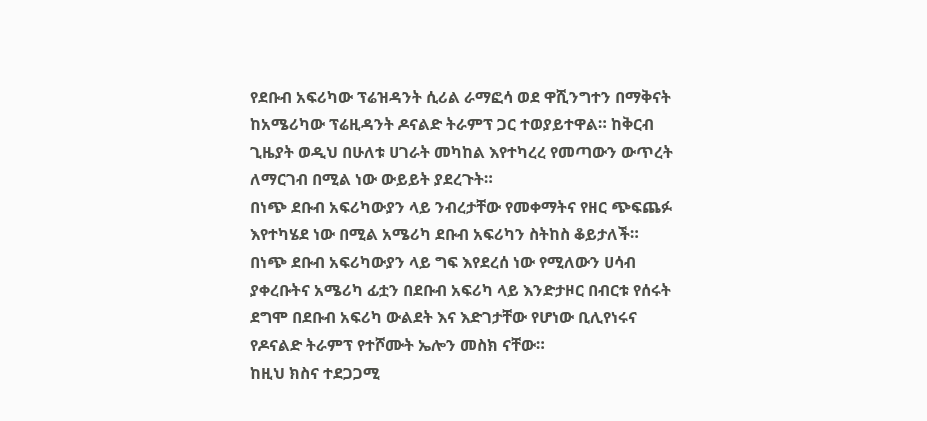የደቡብ አፍሪካው ፕሬዝዳንት ሲሪል ራማፎሳ ወደ ዋሺንግተን በማቅናት ከአሜሪካው ፕሬዚዳንት ዶናልድ ትራምፕ ጋር ተወያይተዋል። ከቅርብ ጊዜያት ወዲህ በሁለቱ ሀገራት መካከል እየተካረረ የመጣውን ውጥረት ለማርገብ በሚል ነው ውይይት ያደረጉት።
በነጭ ደቡብ አፍሪካውያን ላይ ንብረታቸው የመቀማትና የዘር ጭፍጨፉ እየተካሄደ ነው በሚል አሜሪካ ደቡብ አፍሪካን ስትከስ ቆይታለች።
በነጭ ደቡብ አፍሪካውያን ላይ ግፍ እየደረሰ ነው የሚለውን ሀሳብ ያቀረቡትና አሜሪካ ፊቷን በደቡብ አፍሪካ ላይ እንድታዞር በብርቱ የሰሩት ደግሞ በደቡብ አፍሪካ ውልደት እና እድገታቸው የሆነው ቢሊየነሩና የዶናልድ ትራምፕ የተሾሙት ኤሎን መስክ ናቸው።
ከዚህ ክስና ተደጋጋሚ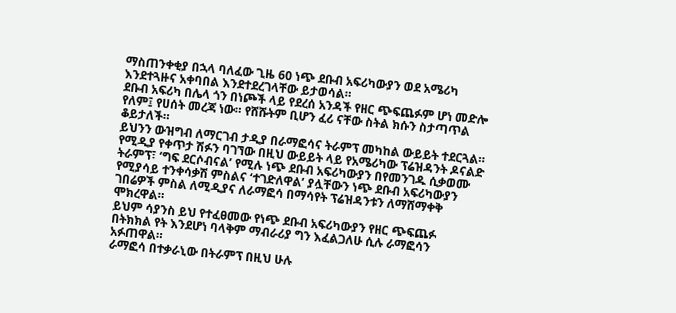ማስጠንቀቂያ በኋላ ባለፈው ጊዜ 60 ነጭ ደቡብ አፍሪካውያን ወደ አሜሪካ እንደተጓዙና አቀባበል እንደተደረገላቸው ይታወሳል።
ደቡብ አፍሪካ በሌላ ጎን በነጮች ላይ የደረሰ አንዳች የዘር ጭፍጨፉም ሆነ መድሎ የለም፤ የሀሰት መረጃ ነው። የሸሹትም ቢሆን ፈሪ ናቸው ስትል ክሱን ስታጣጥል ቆይታለች።
ይህንን ውዝግብ ለማርገብ ታዲያ በራማፎሳና ትራምፕ መካከል ውይይት ተደርጓል።
የሚዲያ የቀጥታ ሽፉን ባገኘው በዚህ ውይይት ላይ የአሜሪካው ፕሬዝዳንት ዶናልድ ትራምፕ፣ ‘ግፍ ደርሶብናል’ የሚሉ ነጭ ደቡብ አፍሪካውያን በየመንገዱ ሲቃወሙ የሚያሳይ ተንቀሳቃሽ ምስልና ‘ተገድለዋል’ ያሏቸውን ነጭ ደቡብ አፍሪካውያን ገበሬዎች ምስል ለሚዲያና ለራማፎሳ በማሳየት ፕሬዝዳንቱን ለማሸማቀቅ ሞክረዋል።
ይህም ሳያንስ ይህ የተፈፀመው የነጭ ደቡብ አፍሪካውያን የዘር ጭፍጨፉ በትክክል የት እንደሆነ ባላቅም ማብራሪያ ግን እፈልጋለሁ ሲሉ ራማፎሳን አፉጠዋል።
ራማፎሳ በተቃራኒው በትራምፕ በዚህ ሁሉ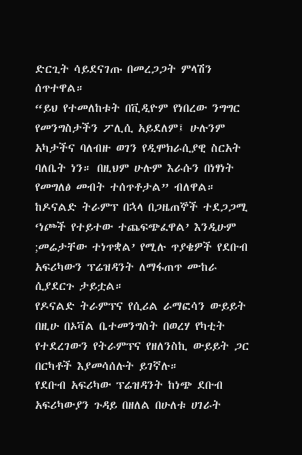ድርጊት ሳይደናገጡ በመረጋጋት ምላሽን ሰጥተዋል።
“ይህ የተመለከቱት በቪዲዮም የነበረው ንግግር የመንግስታችን ፖሊሲ አይደለም፤ ሁሉንም አካታችና ባለብዙ ወገን የዲሞክራሲያዊ ስርአት ባለቤት ነን። በዚህም ሁሉም እራሱን በነፃነት የመግለፅ መብት ተሰጥቶታል” ብለዋል።
ከዶናልድ ትራምፕ በኋላ በጋዜጠኞች ተደጋጋሚ ‘ነጮች የተይተው ተጨፍጭፈዋል’ እንዲሁም ;መሬታቸው ተነጥቋል’ የሚሉ ጥያቄዎች የደቡብ አፍሪካውን ፕሬዝዳንት ለማፋጠጥ ሙከራ ሲያደርጉ ታይቷል።
የዶናልድ ትራምፕና የሲሪል ራማፎሳን ውይይት በዚሁ በኦቫል ቤተመንግስት በወረሃ የካቲት የተደረገውን የትራምፕና የዘለንስኪ ውይይት ጋር በርካቶች እያመሳሰሉት ይገኛሉ።
የደቡብ አፍሪካው ፕሬዝዳንት ከነጭ ደቡብ አፍሪካውያን ጉዳይ በዘለል በሁለቱ ሀገራት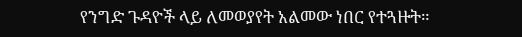የንግድ ጉዳዮች ላይ ለመወያየት አልመው ነበር የተጓዙት።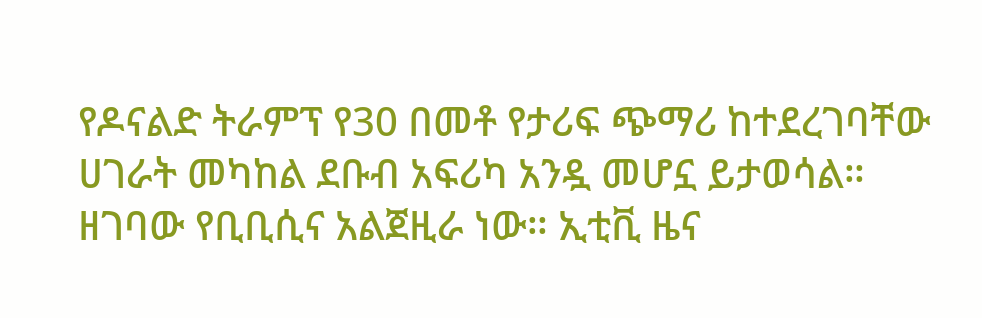የዶናልድ ትራምፕ የ30 በመቶ የታሪፍ ጭማሪ ከተደረገባቸው ሀገራት መካከል ደቡብ አፍሪካ አንዷ መሆኗ ይታወሳል።
ዘገባው የቢቢሲና አልጀዚራ ነው። ኢቲቪ ዜና